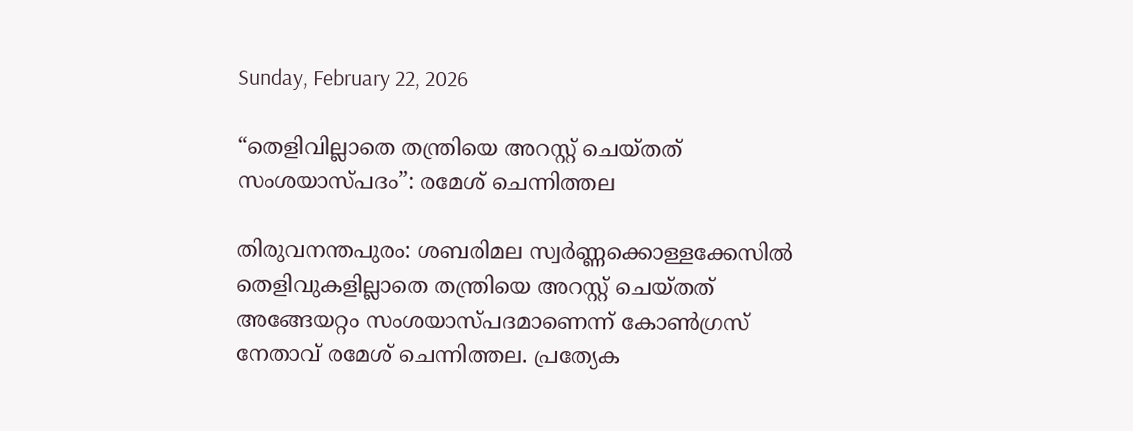Sunday, February 22, 2026

“തെളിവില്ലാതെ തന്ത്രിയെ അറസ്റ്റ് ചെയ്തത് സംശയാസ്പദം”: രമേശ് ചെന്നിത്തല

തിരുവനന്തപുരം: ശബരിമല സ്വര്‍ണ്ണക്കൊള്ളക്കേസില്‍ തെളിവുകളില്ലാതെ തന്ത്രിയെ അറസ്റ്റ് ചെയ്തത് അങ്ങേയറ്റം സംശയാസ്പദമാണെന്ന് കോണ്‍ഗ്രസ് നേതാവ് രമേശ് ചെന്നിത്തല. പ്രത്യേക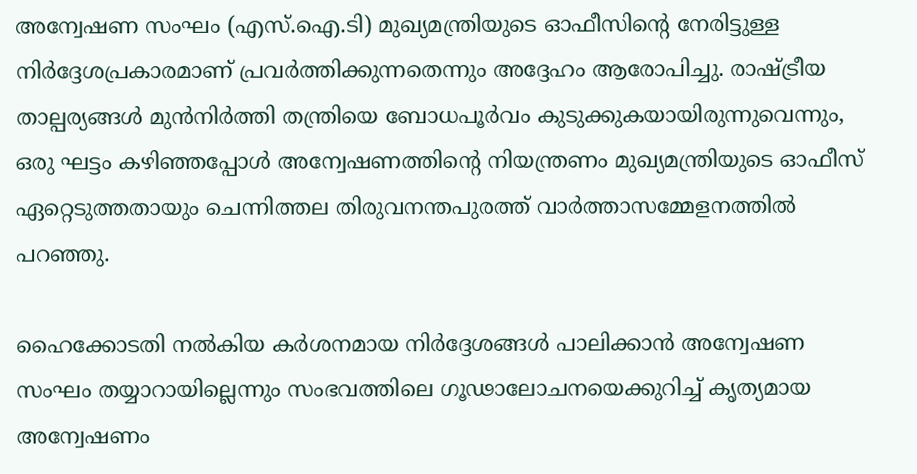അന്വേഷണ സംഘം (എസ്.ഐ.ടി) മുഖ്യമന്ത്രിയുടെ ഓഫീസിന്റെ നേരിട്ടുള്ള നിര്‍ദ്ദേശപ്രകാരമാണ് പ്രവര്‍ത്തിക്കുന്നതെന്നും അദ്ദേഹം ആരോപിച്ചു. രാഷ്ട്രീയ താല്പര്യങ്ങള്‍ മുന്‍നിര്‍ത്തി തന്ത്രിയെ ബോധപൂര്‍വം കുടുക്കുകയായിരുന്നുവെന്നും, ഒരു ഘട്ടം കഴിഞ്ഞപ്പോള്‍ അന്വേഷണത്തിന്റെ നിയന്ത്രണം മുഖ്യമന്ത്രിയുടെ ഓഫീസ് ഏറ്റെടുത്തതായും ചെന്നിത്തല തിരുവനന്തപുരത്ത് വാര്‍ത്താസമ്മേളനത്തില്‍ പറഞ്ഞു.

ഹൈക്കോടതി നല്‍കിയ കര്‍ശനമായ നിര്‍ദ്ദേശങ്ങള്‍ പാലിക്കാന്‍ അന്വേഷണ സംഘം തയ്യാറായില്ലെന്നും സംഭവത്തിലെ ഗൂഢാലോചനയെക്കുറിച്ച് കൃത്യമായ അന്വേഷണം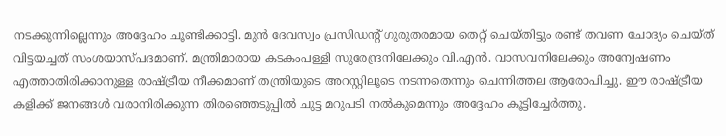നടക്കുന്നില്ലെന്നും അദ്ദേഹം ചൂണ്ടിക്കാട്ടി. മുന്‍ ദേവസ്വം പ്രസിഡന്റ് ഗുരുതരമായ തെറ്റ് ചെയ്തിട്ടും രണ്ട് തവണ ചോദ്യം ചെയ്ത് വിട്ടയച്ചത് സംശയാസ്പദമാണ്. മന്ത്രിമാരായ കടകംപള്ളി സുരേന്ദ്രനിലേക്കും വി.എന്‍. വാസവനിലേക്കും അന്വേഷണം എത്താതിരിക്കാനുള്ള രാഷ്ട്രീയ നീക്കമാണ് തന്ത്രിയുടെ അറസ്റ്റിലൂടെ നടന്നതെന്നും ചെന്നിത്തല ആരോപിച്ചു. ഈ രാഷ്ട്രീയ കളിക്ക് ജനങ്ങള്‍ വരാനിരിക്കുന്ന തിരഞ്ഞെടുപ്പില്‍ ചുട്ട മറുപടി നല്‍കുമെന്നും അദ്ദേഹം കൂട്ടിച്ചേര്‍ത്തു.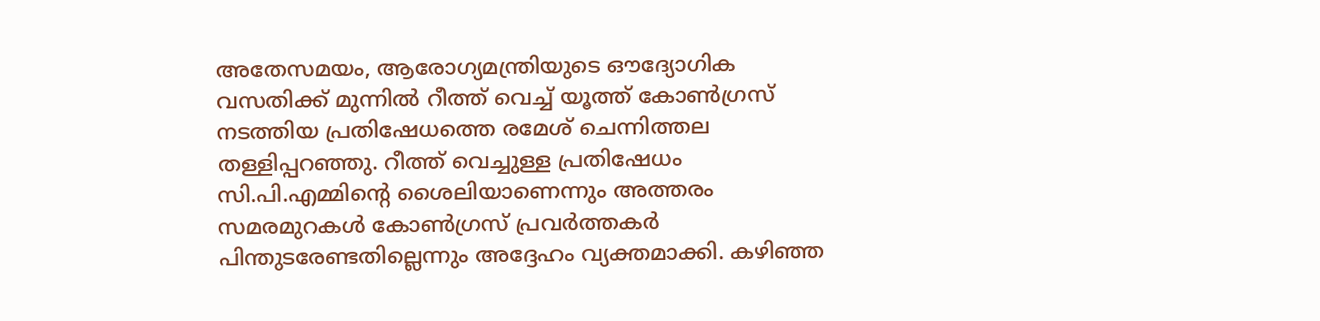അതേസമയം, ആരോഗ്യമന്ത്രിയുടെ ഔദ്യോഗിക വസതിക്ക് മുന്നില്‍ റീത്ത് വെച്ച് യൂത്ത് കോണ്‍ഗ്രസ് നടത്തിയ പ്രതിഷേധത്തെ രമേശ് ചെന്നിത്തല തള്ളിപ്പറഞ്ഞു. റീത്ത് വെച്ചുള്ള പ്രതിഷേധം സി.പി.എമ്മിന്റെ ശൈലിയാണെന്നും അത്തരം സമരമുറകള്‍ കോണ്‍ഗ്രസ് പ്രവര്‍ത്തകര്‍ പിന്തുടരേണ്ടതില്ലെന്നും അദ്ദേഹം വ്യക്തമാക്കി. കഴിഞ്ഞ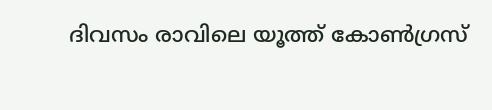ദിവസം രാവിലെ യൂത്ത് കോണ്‍ഗ്രസ്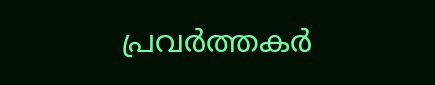പ്രവര്‍ത്തകര്‍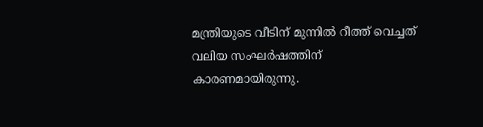മന്ത്രിയുടെ വീടിന് മുന്നില്‍ റീത്ത് വെച്ചത് വലിയ സംഘര്‍ഷത്തിന് കാരണമായിരുന്നു.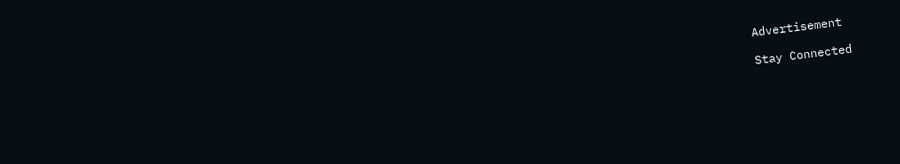Advertisement

Stay Connected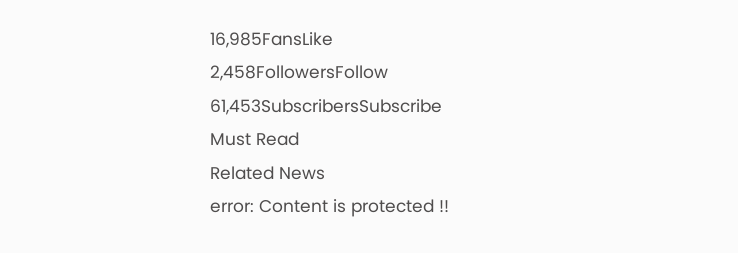16,985FansLike
2,458FollowersFollow
61,453SubscribersSubscribe
Must Read
Related News
error: Content is protected !!